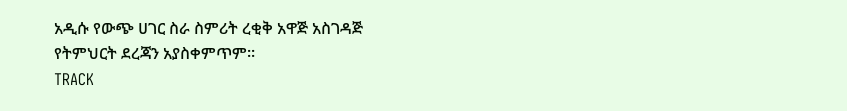አዲሱ የውጭ ሀገር ስራ ስምሪት ረቂቅ አዋጅ አስገዳጅ የትምህርት ደረጃን አያስቀምጥም፡፡
TRACK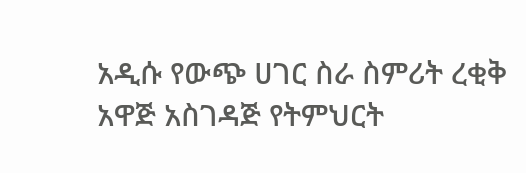አዲሱ የውጭ ሀገር ስራ ስምሪት ረቂቅ አዋጅ አስገዳጅ የትምህርት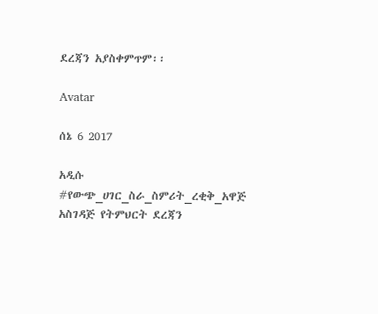ደረጃን አያስቀምጥም፡፡

Avatar

ሰኔ 6 2017

አዲሱ #የውጭ_ሀገር_ስራ_ስምሪት_ረቂቅ_አዋጅ አስገዳጅ የትምህርት ደረጃን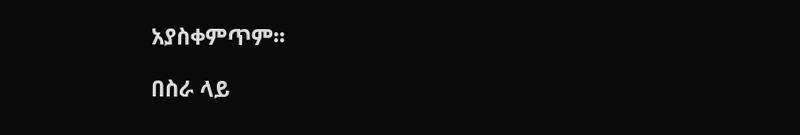አያስቀምጥም፡፡

በስራ ላይ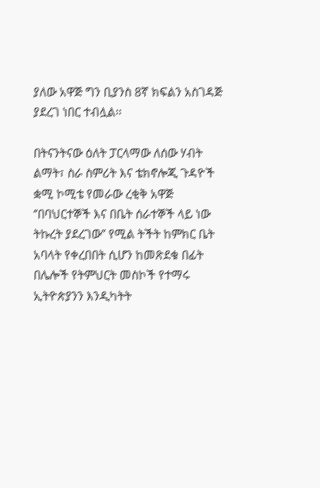ያለው አዋጅ ግን ቢያንስ 8ኛ ክፍልን አስገዳጅ ያደረገ ነበር ተብሏል፡፡

በትናንትናው ዕለት ፓርላማው ለሰው ሃብት ልማት፣ ስራ ስምሪት እና ቴክኖሎጂ ጉዳዮች ቋሚ ኮሚቴ የመራው ረቂቅ አዋጅ ‘’በባህርተኞች እና በቤት ሰራተኞች ላይ ነው ትኩረት ያደረገው’’ የሚል ትችት ከምክር ቤት አባላት የቀረበበት ሲሆን ከመጽደቁ በፊት በሌሎች የትምህርት መስኮች የተማሩ ኢትዮጵያንን እንዲካትት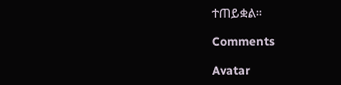ተጠይቋል፡፡

Comments

Avatar